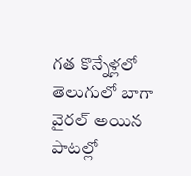గత కొన్నేళ్లలో తెలుగులో బాగా వైరల్ అయిన పాటల్లో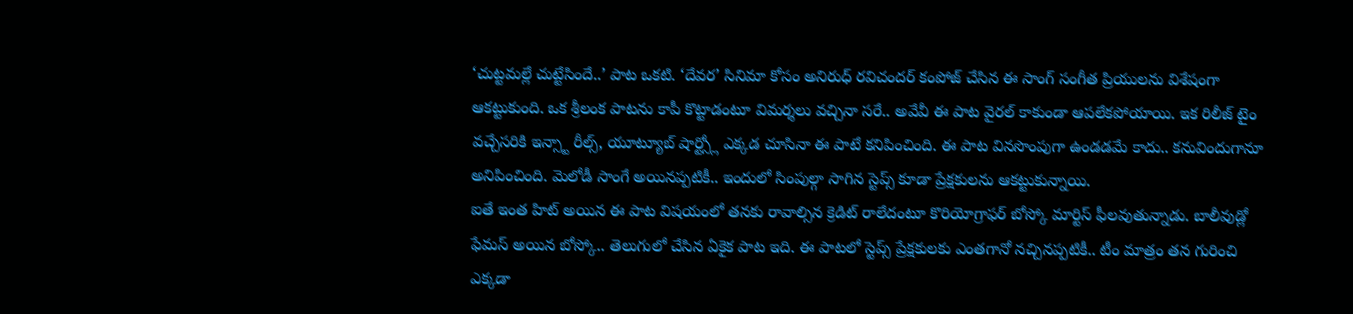‘చుట్టమల్లే చుట్టేసిందే..’ పాట ఒకటి. ‘దేవర’ సినిమా కోసం అనిరుధ్ రవిచందర్ కంపోజ్ చేసిన ఈ సాంగ్ సంగీత ప్రియులను విశేషంగా ఆకట్టుకుంది. ఒక శ్రీలంక పాటను కాపీ కొట్టాడంటూ విమర్శలు వచ్చినా సరే.. అవేవీ ఈ పాట వైరల్ కాకుండా ఆపలేకపోయాయి. ఇక రిలీజ్ టైం వచ్చేసరికి ఇన్స్టా రీల్స్, యూట్యూబ్ షార్ట్స్లో ఎక్కడ చూసినా ఈ పాటే కనిపించింది. ఈ పాట వినసొంపుగా ఉండడమే కాదు.. కనువిందుగానూ అనిపించింది. మెలోడీ సాంగే అయినప్పటికీ.. ఇందులో సింపుల్గా సాగిన స్టెప్స్ కూడా ప్రేక్షకులను ఆకట్టుకున్నాయి.
ఐతే ఇంత హిట్ అయిన ఈ పాట విషయంలో తనకు రావాల్సిన క్రెడిట్ రాలేదంటూ కొరియోగ్రాఫర్ బోస్కో మార్టిస్ ఫీలవుతున్నాడు. బాలీవుడ్లో ఫేమస్ అయిన బోస్కో.. తెలుగులో చేసిన ఏకైక పాట ఇది. ఈ పాటలో స్టెప్స్ ప్రేక్షకులకు ఎంతగానో నచ్చినప్పటికీ.. టీం మాత్రం తన గురించి ఎక్కడా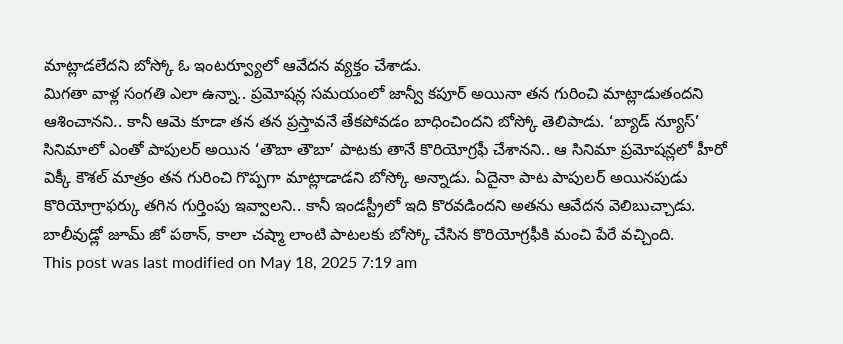మాట్లాడలేదని బోస్కో ఓ ఇంటర్వ్యూలో ఆవేదన వ్యక్తం చేశాడు.
మిగతా వాళ్ల సంగతి ఎలా ఉన్నా.. ప్రమోషన్ల సమయంలో జాన్వీ కపూర్ అయినా తన గురించి మాట్లాడుతందని ఆశించానని.. కానీ ఆమె కూడా తన తన ప్రస్తావనే తేకపోవడం బాధించిందని బోస్కో తెలిపాడు. ‘బ్యాడ్ న్యూస్’ సినిమాలో ఎంతో పాపులర్ అయిన ‘తౌబా తౌబా’ పాటకు తానే కొరియోగ్రఫీ చేశానని.. ఆ సినిమా ప్రమోషన్లలో హీరో విక్కీ కౌశల్ మాత్రం తన గురించి గొప్పగా మాట్లాడాడని బోస్కో అన్నాడు. ఏదైనా పాట పాపులర్ అయినపుడు కొరియోగ్రాఫర్కు తగిన గుర్తింపు ఇవ్వాలని.. కానీ ఇండస్ట్రీలో ఇది కొరవడిందని అతను ఆవేదన వెలిబుచ్చాడు. బాలీవుడ్లో జూమ్ జో పఠాన్, కాలా చష్మా లాంటి పాటలకు బోస్కో చేసిన కొరియోగ్రఫీకి మంచి పేరే వచ్చింది.
This post was last modified on May 18, 2025 7:19 am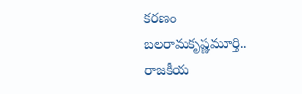కరణం బలరామకృష్ణమూర్తి.. రాజకీయ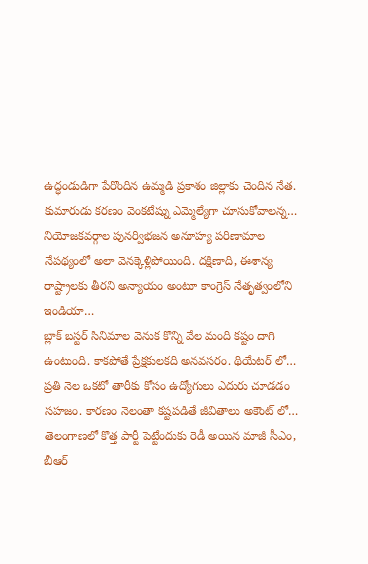ఉద్ధండుడిగా పేరొందిన ఉమ్మడి ప్రకాశం జిల్లాకు చెందిన నేత. కుమారుడు కరణం వెంకటేష్ను ఎమ్మెల్యేగా చూసుకోవాలన్న…
నియోజకవర్గాల పునర్విభజన అనూహ్య పరిణామాల నేపథ్యంలో అలా వెనక్కెళ్లిపోయింది. దక్షిణాది, ఈశాన్య రాష్ట్రాలకు తీరని అన్యాయం అంటూ కాంగ్రెస్ నేతృత్వంలోని ఇండియా…
బ్లాక్ బస్టర్ సినిమాల వెనుక కొన్ని వేల మంది కష్టం దాగి ఉంటుంది. కాకపోతే ప్రేక్షకులకది అనవసరం. థియేటర్ లో…
ప్రతి నెల ఒకటో తారీకు కోసం ఉద్యోగులు ఎదురు చూడడం సహజం. కారణం నెలంతా కష్టపడితే జీవితాలు అకౌంట్ లో…
తెలంగాణలో కొత్త పార్టీ పెట్టేందుకు రెడీ అయిన మాజీ సీఎం, బీఆర్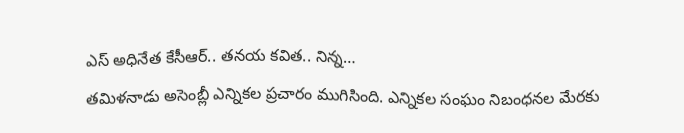ఎస్ అధినేత కేసీఆర్.. తనయ కవిత.. నిన్న…
తమిళనాడు అసెంబ్లీ ఎన్నికల ప్రచారం ముగిసింది. ఎన్నికల సంఘం నిబంధనల మేరకు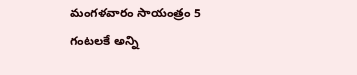మంగళవారం సాయంత్రం 5 గంటలకే అన్ని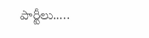పార్టీలు..…